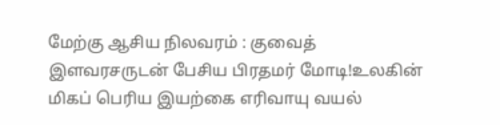மேற்கு ஆசிய நிலவரம் : குவைத் இளவரசருடன் பேசிய பிரதமர் மோடி!உலகின் மிகப் பெரிய இயற்கை எரிவாயு வயல்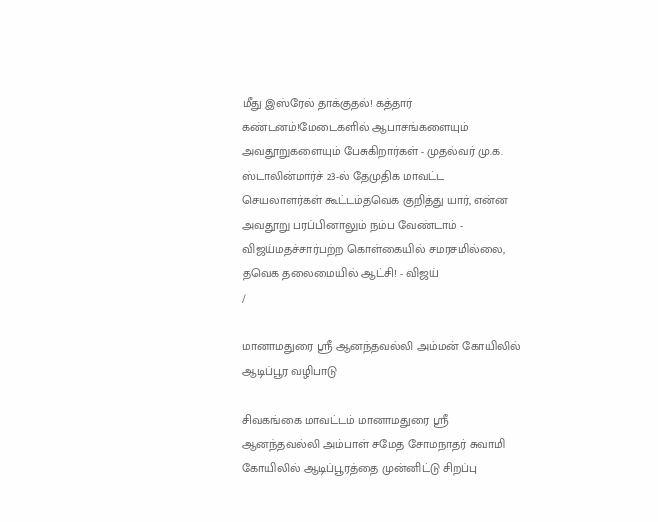மீது இஸ்ரேல் தாக்குதல்! கத்தார் கண்டனம்!மேடைகளில் ஆபாசங்களையும் அவதூறுகளையும் பேசுகிறார்கள் - முதல்வர் மு.க. ஸ்டாலின்மார்ச் 23-ல் தேமுதிக மாவட்ட செயலாளர்கள் கூட்டம்தவெக குறித்து யார், என்ன அவதூறு பரப்பினாலும் நம்ப வேண்டாம் - விஜய்மதச்சார்பற்ற கொள்கையில் சமரசமில்லை, தவெக தலைமையில் ஆட்சி! - விஜய்
/

மானாமதுரை ஸ்ரீ ஆனந்தவல்லி அம்மன் கோயிலில் ஆடிப்பூர வழிபாடு

சிவகங்கை மாவட்டம் மானாமதுரை ஸ்ரீ ஆனந்தவல்லி அம்பாள் சமேத சோமநாதர் சுவாமி கோயிலில் ஆடிப்பூரத்தை முன்னிட்டு சிறப்பு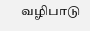வழிபாடு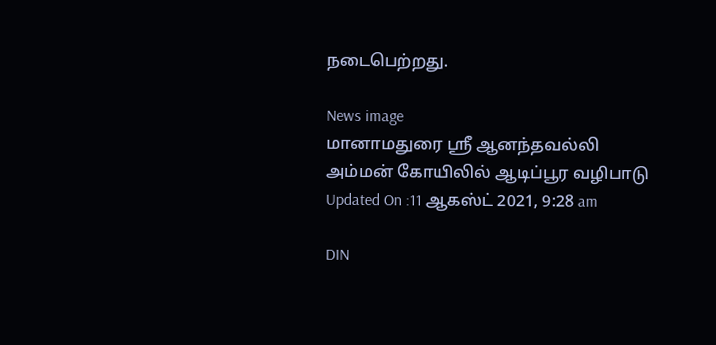நடைபெற்றது.

News image
மானாமதுரை ஸ்ரீ ஆனந்தவல்லி அம்மன் கோயிலில் ஆடிப்பூர வழிபாடு
Updated On :11 ஆகஸ்ட் 2021, 9:28 am

DIN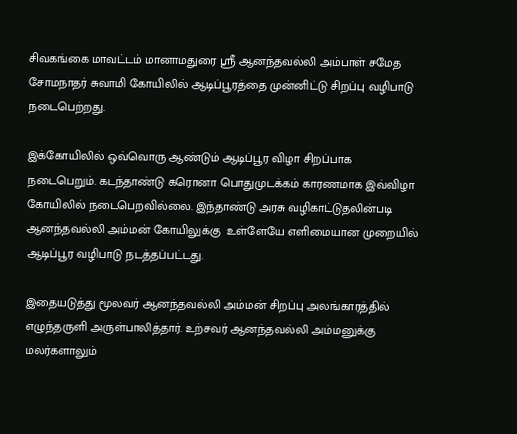சிவகங்கை மாவட்டம் மானாமதுரை ஸ்ரீ ஆனந்தவல்லி அம்பாள் சமேத சோமநாதர் சுவாமி கோயிலில் ஆடிப்பூரத்தை முன்னிட்டு சிறப்பு வழிபாடு  நடைபெற்றது.

இக்கோயிலில் ஒவ்வொரு ஆண்டும் ஆடிப்பூர விழா சிறப்பாக நடைபெறும். கடந்தாண்டு கரொனா பொதுமுடக்கம் காரணமாக இவ்விழா கோயிலில் நடைபெறவில்லை. இந்தாண்டு அரசு வழிகாட்டுதலின்படி ஆனந்தவல்லி அம்மன் கோயிலுக்கு  உள்ளேயே எளிமையான முறையில் ஆடிப்பூர வழிபாடு நடத்தப்பட்டது.

இதையடுத்து மூலவர் ஆனந்தவல்லி அம்மன் சிறப்பு அலங்காரத்தில் எழுந்தருளி அருள்பாலித்தார். உற்சவர் ஆனந்தவல்லி அம்மனுக்கு மலர்களாலும்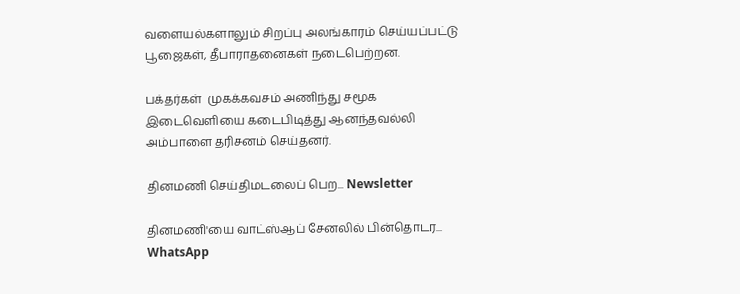வளையல்களாலும் சிறப்பு அலங்காரம் செய்யப்பட்டு பூஜைகள், தீபாராதனைகள் நடைபெற்றன.

பக்தர்கள்  முகக்கவசம் அணிந்து சமூக இடைவெளியை கடைபிடித்து ஆனந்தவல்லி  அம்பாளை தரிசனம் செய்தனர்.

தினமணி செய்திமடலைப் பெற... Newsletter

தினமணி'யை வாட்ஸ்ஆப் சேனலில் பின்தொடர... WhatsApp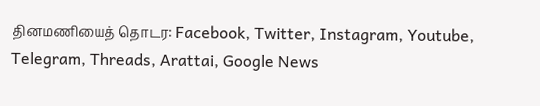தினமணியைத் தொடர: Facebook, Twitter, Instagram, Youtube, Telegram, Threads, Arattai, Google News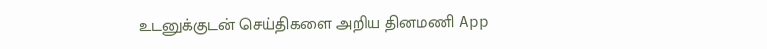உடனுக்குடன் செய்திகளை அறிய தினமணி App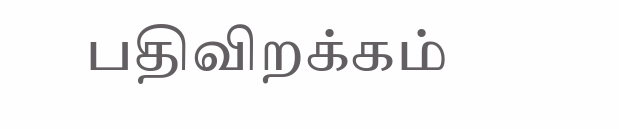பதிவிறக்கம்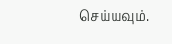செய்யவும்.